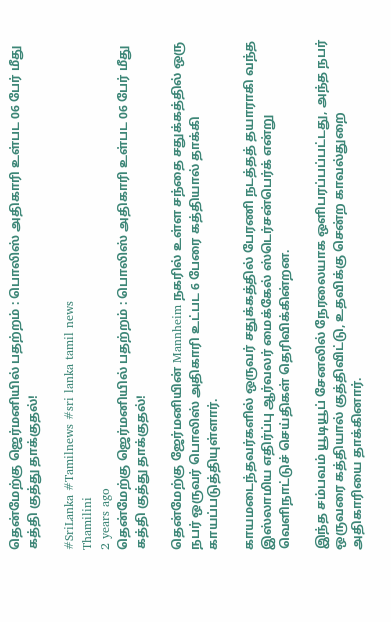தென்மேற்கு ஜெர்மனியில் பதற்றம் : பொலிஸ் அதிகாரி உள்பட 06 பேர் மீது கத்தி குத்து தாக்குதல்!

#SriLanka #Tamilnews #sri lanka tamil news
Thamilini
2 years ago
தென்மேற்கு ஜெர்மனியில் பதற்றம் : பொலிஸ் அதிகாரி உள்பட 06 பேர் மீது கத்தி குத்து தாக்குதல்!

தென்மேற்கு ஜேர்மனியின் Mannheim நகரில் உள்ள சந்தை சதுக்கத்தில் ஒரு நபர் ஒருவர் பொலிஸ் அதிகாரி உட்பட 6 பேரை கத்தியால் தாக்கி காயப்படுத்தியுள்ளார்.

காயமடைந்தவர்களில் ஒருவர் சதுக்கத்தில் பேரணி நடத்தத் தயாராகி வந்த இஸ்லாமிய எதிர்ப்பு ஆர்வலர் மைக்கேல் ஸ்டெர்சன்பெர்க் என்று வெளிநாட்டுச் செய்திகள் தெரிவிக்கின்றன.

இந்த சம்பவம் யூடியூப் சேனலில் நேரலையாக ஒளிபரப்பப்பட்டது, அந்த நபர் ஒருவரை கத்தியால் குத்திவிட்டு, உதவிக்கு சென்ற காவல்துறை அதிகாரியை தாக்கினார்.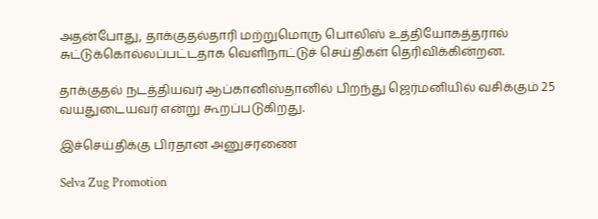அதன்போது, தாக்குதல்தாரி மற்றுமொரு பொலிஸ் உத்தியோகத்தரால் சுட்டுக்கொல்லப்பட்டதாக வெளிநாட்டுச் செய்திகள் தெரிவிக்கின்றன.

தாக்குதல் நடத்தியவர் ஆப்கானிஸ்தானில் பிறந்து ஜெர்மனியில் வசிக்கும் 25 வயதுடையவர் என்று கூறப்படுகிறது.

இச்செய்திக்கு பிரதான அனுசரணை

Selva Zug Promotion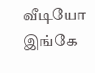வீடியோ இங்கே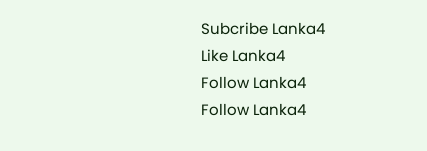Subcribe Lanka4
Like Lanka4
Follow Lanka4
Follow Lanka4